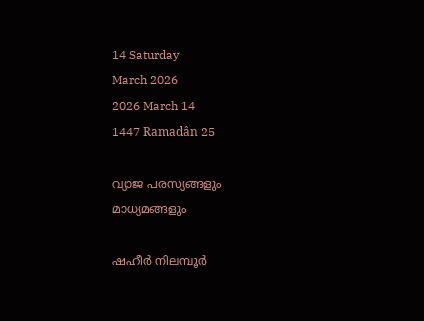14 Saturday
March 2026
2026 March 14
1447 Ramadân 25

വ്യാജ പരസ്യങ്ങളും മാധ്യമങ്ങളും

ഷഹീര്‍ നിലമ്പൂര്‍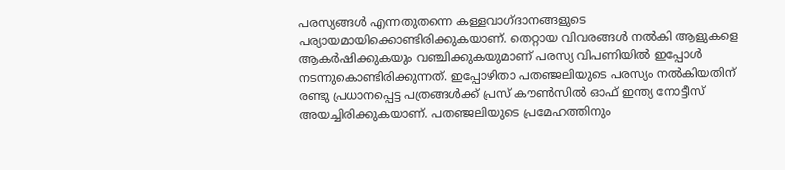പരസ്യങ്ങള്‍ എന്നതുതന്നെ കള്ളവാഗ്ദാനങ്ങളുടെ പര്യായമായിക്കൊണ്ടിരിക്കുകയാണ്. തെറ്റായ വിവരങ്ങള്‍ നല്‍കി ആളുകളെ ആകര്‍ഷിക്കുകയും വഞ്ചിക്കുകയുമാണ് പരസ്യ വിപണിയില്‍ ഇപ്പോള്‍ നടന്നുകൊണ്ടിരിക്കുന്നത്. ഇപ്പോഴിതാ പതഞ്ജലിയുടെ പരസ്യം നല്‍കിയതിന് രണ്ടു പ്രധാനപ്പെട്ട പത്രങ്ങള്‍ക്ക് പ്രസ് കൗണ്‍സില്‍ ഓഫ് ഇന്ത്യ നോട്ടീസ് അയച്ചിരിക്കുകയാണ്. പതഞ്ജലിയുടെ പ്രമേഹത്തിനും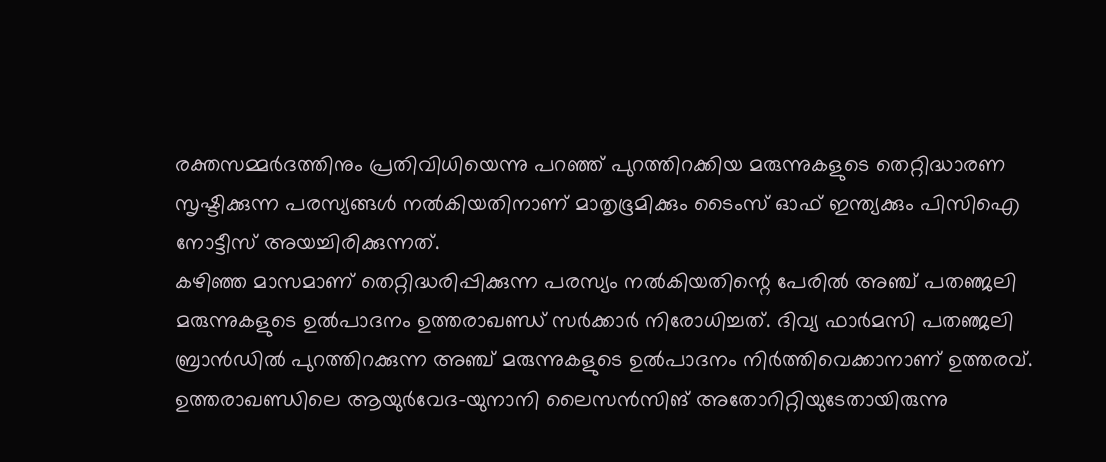രക്തസമ്മര്‍ദത്തിനും പ്രതിവിധിയെന്നു പറഞ്ഞ് പുറത്തിറക്കിയ മരുന്നുകളുടെ തെറ്റിദ്ധാരണ സൃഷ്ടിക്കുന്ന പരസ്യങ്ങള്‍ നല്‍കിയതിനാണ് മാതൃഭൂമിക്കും ടൈംസ് ഓഫ് ഇന്ത്യക്കും പിസിഐ നോട്ടീസ് അയച്ചിരിക്കുന്നത്.
കഴിഞ്ഞ മാസമാണ് തെറ്റിദ്ധരിപ്പിക്കുന്ന പരസ്യം നല്‍കിയതിന്റെ പേരില്‍ അഞ്ച് പതഞ്ജലി മരുന്നുകളുടെ ഉല്‍പാദനം ഉത്തരാഖണ്ഡ് സര്‍ക്കാര്‍ നിരോധിച്ചത്. ദിവ്യ ഫാര്‍മസി പതഞ്ജലി ബ്രാന്‍ഡില്‍ പുറത്തിറക്കുന്ന അഞ്ച് മരുന്നുകളുടെ ഉല്‍പാദനം നിര്‍ത്തിവെക്കാനാണ് ഉത്തരവ്.
ഉത്തരാഖണ്ഡിലെ ആയുര്‍വേദ-യുനാനി ലൈസന്‍സിങ് അതോറിറ്റിയുടേതായിരുന്നു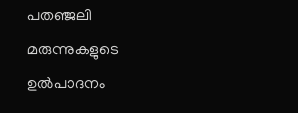പതഞ്ജലി മരുന്നുകളുടെ ഉല്‍പാദനം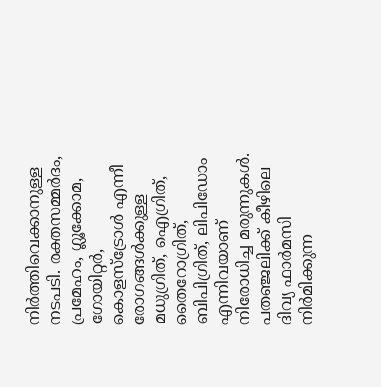നിര്‍ത്തിവെക്കാനുള്ള നടപടി. രക്തസമ്മര്‍ദം, പ്രമേഹം, ഗ്ലൂക്കോമ, ഗോയിറ്റര്‍, കൊളസ്‌ട്രോള്‍ എന്നീ രോഗങ്ങള്‍ക്കുള്ള മധുഗ്രിത്, ഐഗ്രിത്, തൈറോഗ്രിത്, ബിപിഗ്രിത്, ലിപിഡോം എന്നിവയാണ് നിരോധിച്ച മരുന്നുകള്‍. പതഞ്ജലിക്ക് കീഴിലെ ദിവ്യ ഫാര്‍മസി നിര്‍മിക്കുന്ന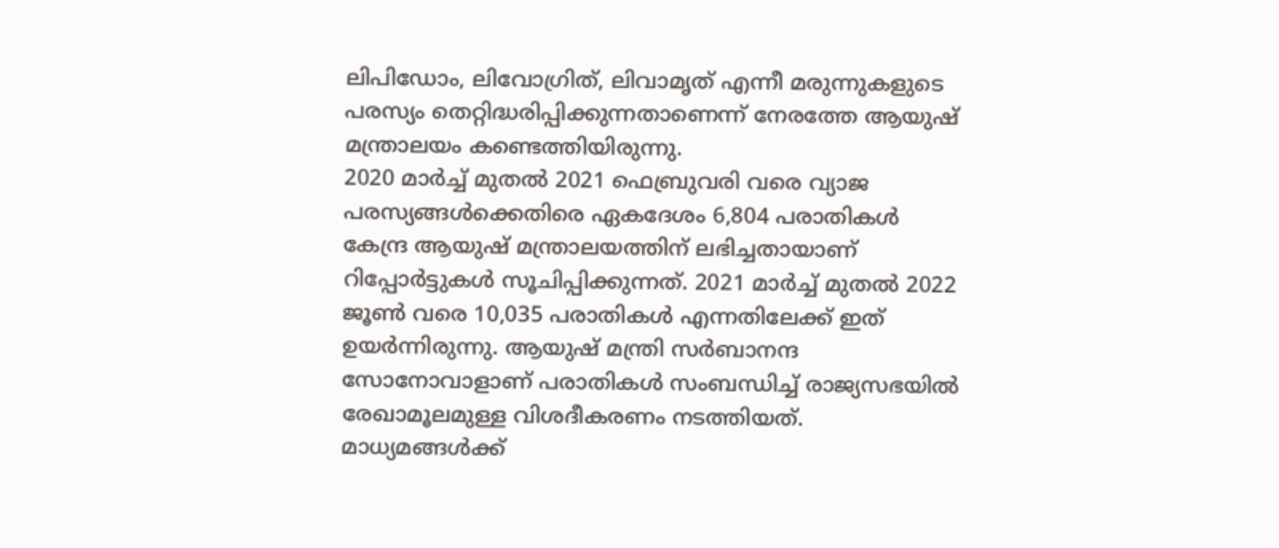ലിപിഡോം, ലിവോഗ്രിത്, ലിവാമൃത് എന്നീ മരുന്നുകളുടെ പരസ്യം തെറ്റിദ്ധരിപ്പിക്കുന്നതാണെന്ന് നേരത്തേ ആയുഷ് മന്ത്രാലയം കണ്ടെത്തിയിരുന്നു.
2020 മാര്‍ച്ച് മുതല്‍ 2021 ഫെബ്രുവരി വരെ വ്യാജ പരസ്യങ്ങള്‍ക്കെതിരെ ഏകദേശം 6,804 പരാതികള്‍ കേന്ദ്ര ആയുഷ് മന്ത്രാലയത്തിന് ലഭിച്ചതായാണ് റിപ്പോര്‍ട്ടുകള്‍ സൂചിപ്പിക്കുന്നത്. 2021 മാര്‍ച്ച് മുതല്‍ 2022 ജൂണ്‍ വരെ 10,035 പരാതികള്‍ എന്നതിലേക്ക് ഇത് ഉയര്‍ന്നിരുന്നു. ആയുഷ് മന്ത്രി സര്‍ബാനന്ദ സോനോവാളാണ് പരാതികള്‍ സംബന്ധിച്ച് രാജ്യസഭയില്‍ രേഖാമൂലമുള്ള വിശദീകരണം നടത്തിയത്.
മാധ്യമങ്ങള്‍ക്ക്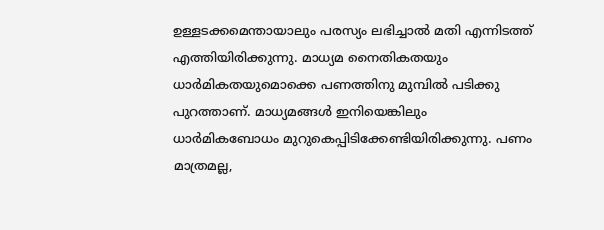ഉള്ളടക്കമെന്തായാലും പരസ്യം ലഭിച്ചാല്‍ മതി എന്നിടത്ത് എത്തിയിരിക്കുന്നു. മാധ്യമ നൈതികതയും ധാര്‍മികതയുമൊക്കെ പണത്തിനു മുമ്പില്‍ പടിക്കു പുറത്താണ്. മാധ്യമങ്ങള്‍ ഇനിയെങ്കിലും ധാര്‍മികബോധം മുറുകെപ്പിടിക്കേണ്ടിയിരിക്കുന്നു. പണം മാത്രമല്ല,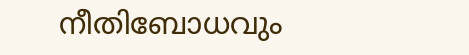നീതിബോധവും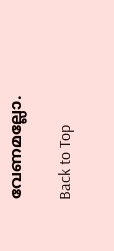വേണമല്ലോ.

Back to Top